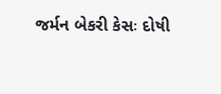જર્મન બેકરી કેસઃ દોષી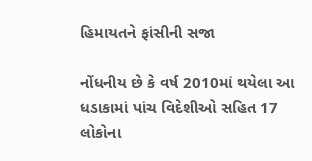હિમાયતને ફાંસીની સજા

નોંધનીય છે કે વર્ષ 2010માં થયેલા આ ધડાકામાં પાંચ વિદેશીઓ સહિત 17 લોકોના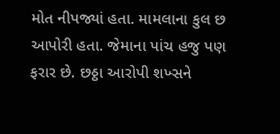મોત નીપજ્યાં હતા. મામલાના કુલ છ આપોરી હતા. જેમાના પાંચ હજુ પણ ફરાર છે. છઠ્ઠા આરોપી શખ્સને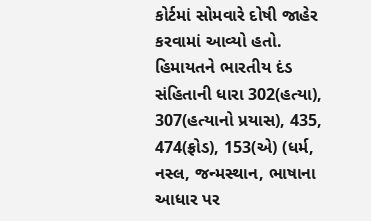કોર્ટમાં સોમવારે દોષી જાહેર કરવામાં આવ્યો હતો.
હિમાયતને ભારતીય દંડ સંહિતાની ધારા 302(હત્યા), 307(હત્યાનો પ્રયાસ), 435, 474(ફ્રોડ), 153(એ) (ધર્મ, નસ્લ, જન્મસ્થાન, ભાષાના આધાર પર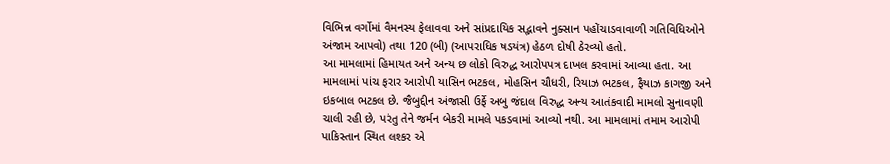વિભિન્ન વર્ગોમાં વૈમનસ્ય ફેલાવવા અને સાંપ્રદાયિક સદ્ભાવને નુક્સાન પહોંચાડવાવાળી ગતિવિધિઓને અંજામ આપવો) તથા 120 (બી) (આપરાધિક ષડયંત્ર) હેઠળ દોષી ઠેરવ્યો હતો.
આ મામલામાં હિમાયત અને અન્ય છ લોકો વિરુદ્ધ આરોપપત્ર દાખલ કરવામાં આવ્યા હતા. આ મામલામાં પાંચ ફરાર આરોપી યાસિન ભટકલ, મોહસિન ચૌધરી, રિયાઝ ભટકલ, ફૈયાઝ કાગજી અને ઇકબાલ ભટકલ છે. જૈબુદ્દીન અંજાસી ઉર્ફે અબુ જંદાલ વિરુદ્ધ અન્ય આતંકવાદી મામલો સુનાવણી ચાલી રહી છે, પરંતુ તેને જર્મન બેકરી મામલે પકડવામાં આવ્યો નથી. આ મામલામાં તમામ આરોપી પાકિસ્તાન સ્થિત લશ્કર એ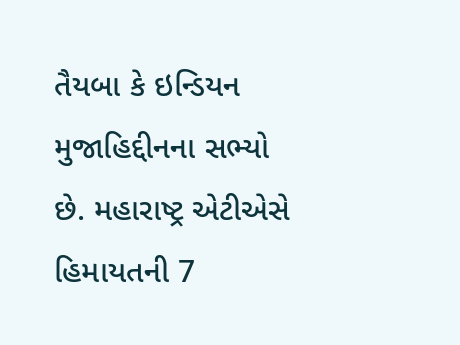તૈયબા કે ઇન્ડિયન મુજાહિદ્દીનના સભ્યો છે. મહારાષ્ટ્ર એટીએસે હિમાયતની 7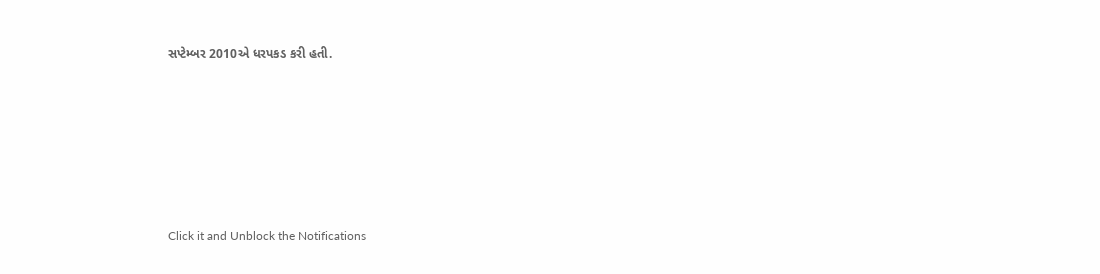સપ્ટેમ્બર 2010એ ધરપકડ કરી હતી.












Click it and Unblock the Notifications